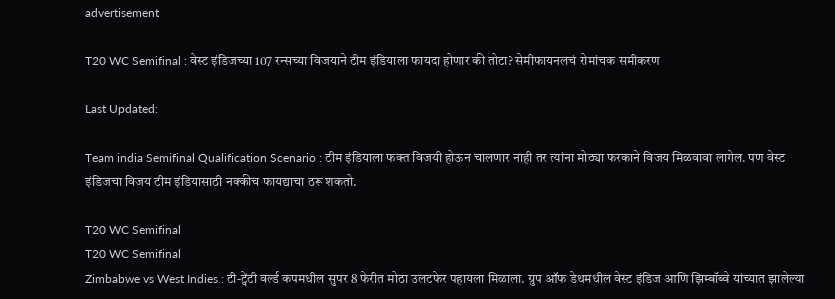advertisement

T20 WC Semifinal : वेस्ट इंडिजच्या 107 रन्सच्या विजयाने टीम इंडियाला फायदा होणार की तोटा? सेमीफायनलचं रोमांचक समीकरण

Last Updated:

Team india Semifinal Qualification Scenario : टीम इंडियाला फक्त विजयी होऊन चालणार नाही तर त्यांना मोठ्या फरकाने विजय मिळवावा लागेल. पण वेस्ट इंडिजचा विजय टीम इंडियासाठी नक्कीच फायद्याचा ठरू शकतो.

T20 WC Semifinal
T20 WC Semifinal
Zimbabwe vs West Indies : टी-ट्वेंटी वर्ल्ड कपमधील सुपर 8 फेरीत मोठा उलटफेर पहायला मिळाला. ग्रुप ऑफ डेथमधील वेस्ट इंडिज आणि झिम्बॉब्वे यांच्यात झालेल्या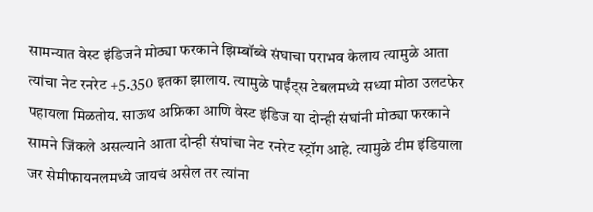सामन्यात वेस्ट इंडिजने मोठ्या फरकाने झिम्बॉब्वे संघाचा पराभव केलाय त्यामुळे आता त्यांचा नेट रनरेट +5.350 इतका झालाय. त्यामुळे पाईंट्स टेबलमध्ये सध्या मोठा उलटफेर पहायला मिळतोय. साऊथ अफ्रिका आणि वेस्ट इंडिज या दोन्ही संघांनी मोठ्या फरकाने सामने जिंकले असल्याने आता दोन्ही संघांचा नेट रनरेट स्ट्रॉग आहे. त्यामुळे टीम इंडियाला जर सेमीफायनलमध्ये जायचं असेल तर त्यांना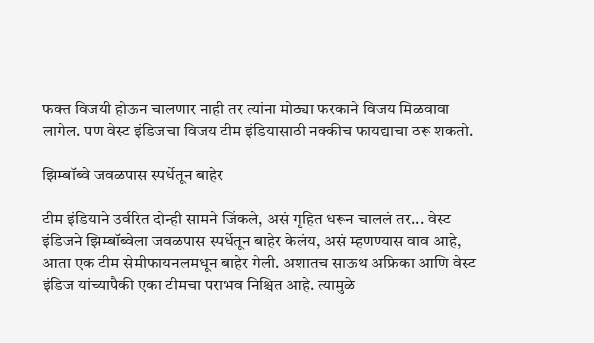फक्त विजयी होऊन चालणार नाही तर त्यांना मोठ्या फरकाने विजय मिळवावा लागेल. पण वेस्ट इंडिजचा विजय टीम इंडियासाठी नक्कीच फायद्याचा ठरू शकतो.

झिम्बॉब्वे जवळपास स्पर्धेतून बाहेर

टीम इंडियाने उर्वरित दोन्ही सामने जिंकले, असं गृहित धरून चाललं तर... वेस्ट इंडिजने झिम्बॉब्वेला जवळपास स्पर्धेतून बाहेर केलंय, असं म्हणण्यास वाव आहे, आता एक टीम सेमीफायनलमधून बाहेर गेली. अशातच साऊथ अफ्रिका आणि वेस्ट इंडिज यांच्यापैकी एका टीमचा पराभव निश्चित आहे. त्यामुळे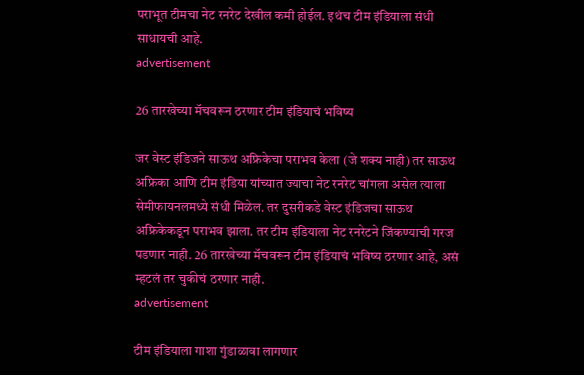पराभूत टीमचा नेट रनरेट देखील कमी होईल. इथंच टीम इंडियाला संधी साधायची आहे.
advertisement

26 तारखेच्या मॅचवरून ठरणार टीम इंडियाचं भविष्य

जर वेस्ट इंडिजने साऊथ अफ्रिकेचा पराभव केला (जे शक्य नाही) तर साऊथ अफ्रिका आणि टीम इंडिया यांच्यात ज्याचा नेट रनरेट चांगला असेल त्याला सेमीफायनलमध्ये संधी मिळेल. तर दुसरीकडे वेस्ट इंडिजचा साऊथ अफ्रिकेकडून पराभव झाला. तर टीम इंडियाला नेट रनरेटने जिंकण्याची गरज पडणार नाही. 26 तारखेच्या मॅचवरून टीम इंडियाचं भविष्य ठरणार आहे, असं म्हटलं तर चुकीचं ठरणार नाही.
advertisement

टीम इंडियाला गाशा गुंडाळावा लागणार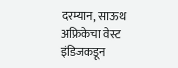दरम्यान, साऊथ अफ्रिकेचा वेस्ट इंडिजकडून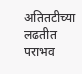अतितटीच्या लढतीत पराभव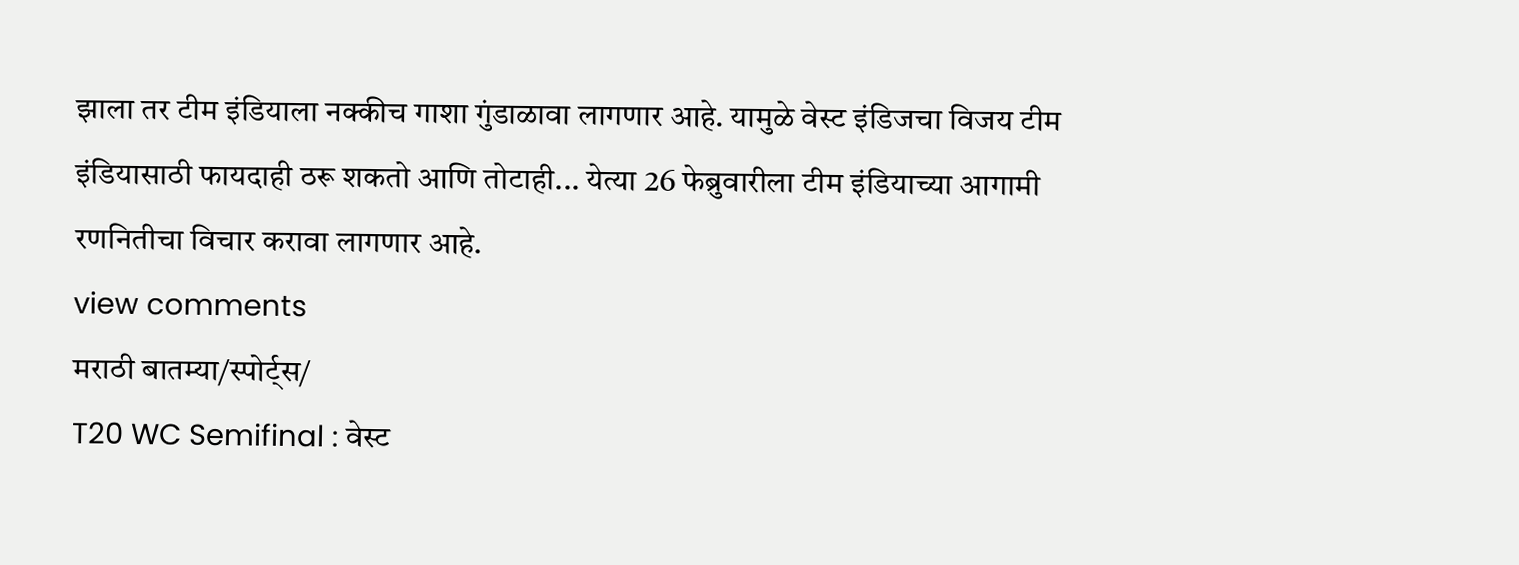झाला तर टीम इंडियाला नक्कीच गाशा गुंडाळावा लागणार आहे. यामुळे वेस्ट इंडिजचा विजय टीम इंडियासाठी फायदाही ठरू शकतो आणि तोटाही... येत्या 26 फेब्रुवारीला टीम इंडियाच्या आगामी रणनितीचा विचार करावा लागणार आहे.
view comments
मराठी बातम्या/स्पोर्ट्स/
T20 WC Semifinal : वेस्ट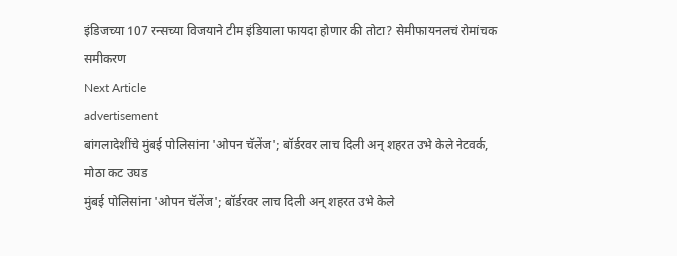इंडिजच्या 107 रन्सच्या विजयाने टीम इंडियाला फायदा होणार की तोटा? सेमीफायनलचं रोमांचक समीकरण
Next Article
advertisement
बांगलादेशींचे मुंबई पोलिसांना 'ओपन चॅलेंज'; बॉर्डरवर लाच दिली अन् शहरत उभे केले नेटवर्क, मोठा कट उघड
मुंबई पोलिसांना 'ओपन चॅलेंज'; बॉर्डरवर लाच दिली अन् शहरत उभे केले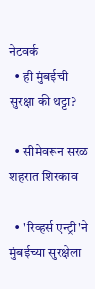नेटवर्क
  • ही मुंबईची सुरक्षा की थट्टा?

  • सीमेवरून सरळ शहरात शिरकाव

  • 'रिव्हर्स एन्ट्री'ने मुंबईच्या सुरक्षेला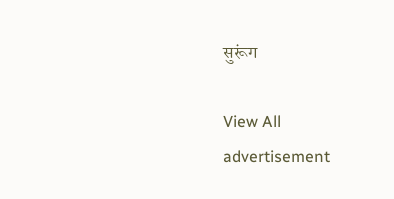सुरूंग

View All
advertisement